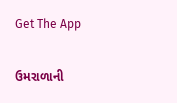Get The App

ઉમરાળાની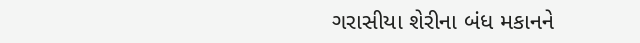ગરાસીયા શેરીના બંધ મકાનને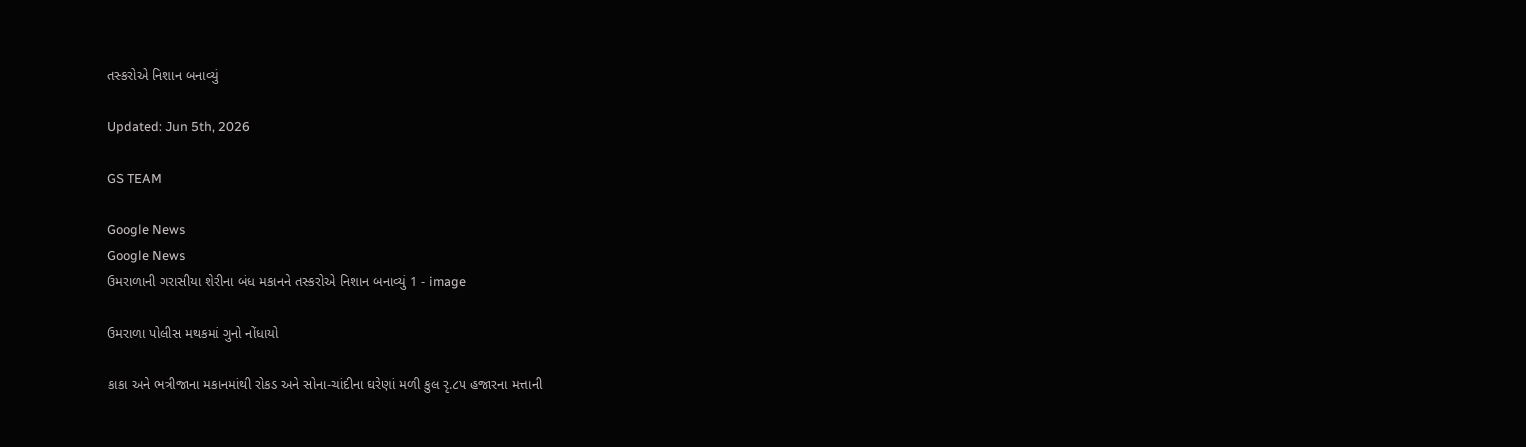તસ્કરોએ નિશાન બનાવ્યું

Updated: Jun 5th, 2026

GS TEAM

Google News
Google News
ઉમરાળાની ગરાસીયા શેરીના બંધ મકાનને તસ્કરોએ નિશાન બનાવ્યું 1 - image

ઉમરાળા પોલીસ મથકમાં ગુનો નોંધાયો

કાકા અને ભત્રીજાના મકાનમાંથી રોકડ અને સોના-ચાંદીના ઘરેણાં મળી કુલ રૃ.૮૫ હજારના મત્તાની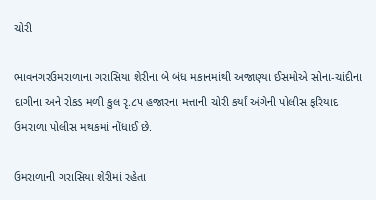ચોરી

ભાવનગરઉમરાળાના ગરાસિયા શેરીના બે બંધ મકાનમાંથી અજાણ્યા ઈસમોએ સોના-ચાંદીના દાગીના અને રોકડ મળી કુલ રૃ.૮૫ હજારના મત્તાની ચોરી કર્યાં અંગેની પોલીસ ફરિયાદ ઉમરાળા પોલીસ મથકમાં નોંધાઈ છે.

ઉમરાળાની ગરાસિયા શેરીમાં રહેતા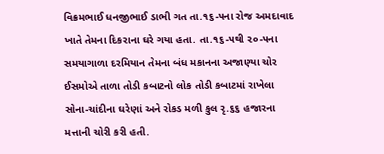વિક્રમભાઈ ધનજીભાઈ ડાભી ગત તા.૧૬-૫ના રોજ અમદાવાદ ખાતે તેમના દિકરાના ઘરે ગયા હતા. તા.૧૬-૫થી ૨૦-૫ના સમયાગાળા દરમિયાન તેમના બંધ મકાનના અજાણ્યા ચોર ઈસમોએ તાળા તોડી કબાટનો લોક તોડી કબાટમાં રાખેલા સોના-ચાંદીના ઘરેણાં અને રોકડ મળી કુલ રૃ.૬૬ હજારના મત્તાની ચોરી કરી હતી.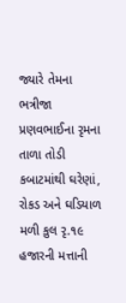જ્યારે તેમના ભત્રીજા પ્રણવભાઈના રૃમના તાળા તોડી કબાટમાંથી ઘરેણાં, રોકડ અને ઘડિયાળ મળી કુલ રૃ.૧૯ હજારની મત્તાની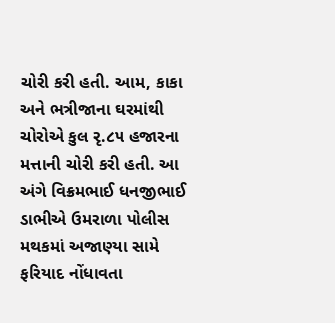ચોરી કરી હતી. આમ, કાકા અને ભત્રીજાના ઘરમાંથી ચોરોએ કુલ રૃ.૮૫ હજારના મત્તાની ચોરી કરી હતી. આ અંગે વિક્રમભાઈ ધનજીભાઈ ડાભીએ ઉમરાળા પોલીસ મથકમાં અજાણ્યા સામે ફરિયાદ નોંધાવતા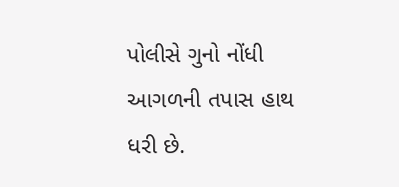પોલીસે ગુનો નોંધી આગળની તપાસ હાથ ધરી છે.